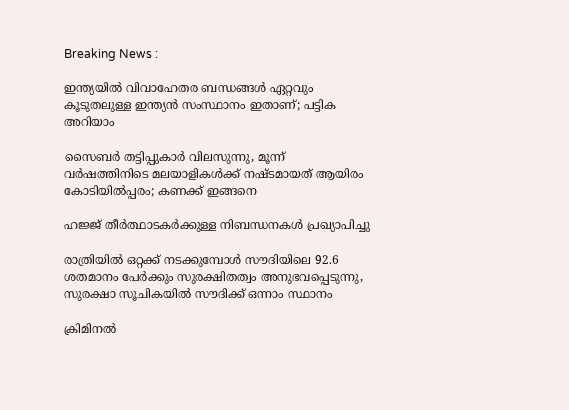Breaking News :

ഇന്ത്യയില്‍ വിവാഹേതര ബന്ധങ്ങള്‍ ഏറ്റവും കൂടുതലുള്ള ഇന്ത്യന്‍ സംസ്ഥാനം ഇതാണ്; പട്ടിക അറിയാം

സൈബര്‍ തട്ടിപ്പുകാര്‍ വിലസുന്നു, മൂന്ന് വര്‍ഷത്തിനിടെ മലയാളികള്‍ക്ക് നഷ്ടമായത് ആയിരം കോടിയില്‍പ്പരം; കണക്ക് ഇങ്ങനെ

ഹജ്ജ് തീർത്ഥാടകർക്കുള്ള നിബന്ധനകൾ പ്രഖ്യാപിച്ചു

രാത്രിയിൽ ഒറ്റക്ക് നടക്കുമ്പോൾ സൗദിയിലെ 92.6 ശതമാനം പേർക്കും സുരക്ഷിതത്വം അനുഭവപ്പെടുന്നു, സുരക്ഷാ സൂചികയിൽ സൗദിക്ക് ഒന്നാം സ്ഥാനം

ക്രിമിനല്‍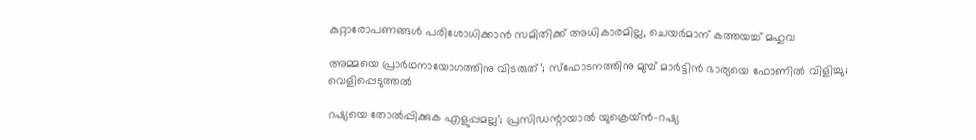കുറ്റാരോപണങ്ങള്‍ പരിശോധിക്കാന്‍ സമിതിക്ക്‌ അധികാരമില്ല, ചെയര്‍മാന്‌ കത്തയച്ച് മഹുവ

അമ്മയെ പ്രാര്‍ഥനായോഗത്തിനു വിടരുത്’; സ്‌ഫോടനത്തിനു മുമ്പ് മാര്‍ട്ടിന്‍ ഭാര്യയെ ഫോണില്‍ വിളിച്ചു; വെളിപ്പെടുത്തല്‍

റഷ്യയെ തോല്‍പ്പിക്കുക എളുപ്പമല്ല’; പ്രസിഡന്റായാൽ യുക്രെയ്ന്‍-റഷ്യ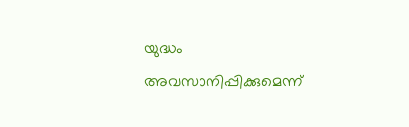യുദ്ധം അവസാനിപ്പിക്കുമെന്ന്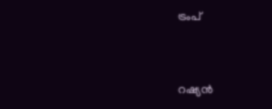ട്രംപ്


റഷ്യന്‍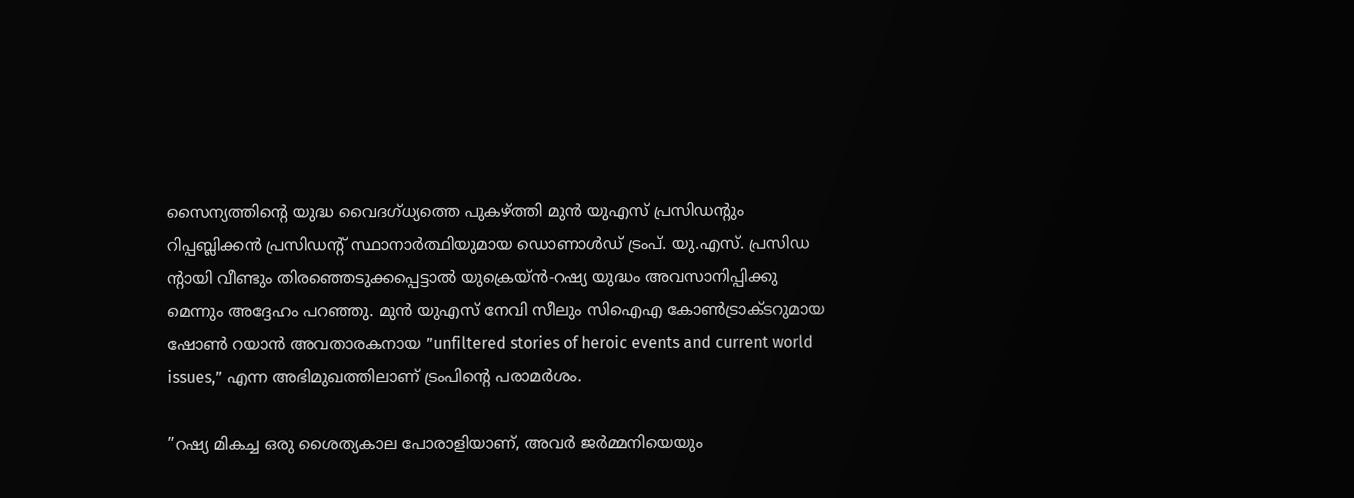സൈന്യത്തിന്റെ യുദ്ധ വൈദഗ്ധ്യത്തെ പുകഴ്ത്തി മുന്‍ യുഎസ് പ്രസിഡന്റും റിപ്പബ്ലിക്കന്‍ പ്രസിഡന്റ് സ്ഥാനാര്‍ത്ഥിയുമായ ഡൊണാള്‍ഡ് ട്രംപ്. യു.എസ്. പ്രസിഡ ന്റായി വീണ്ടും തിരഞ്ഞെടുക്കപ്പെട്ടാല്‍ യുക്രെയ്ന്‍-റഷ്യ യുദ്ധം അവസാനിപ്പിക്കു മെന്നും അദ്ദേഹം പറഞ്ഞു. മുന്‍ യുഎസ് നേവി സീലും സിഐഎ കോണ്‍ട്രാക്ടറുമായ ഷോണ്‍ റയാന്‍ അവതാരകനായ ”unfiltered stories of heroic events and current world issues,” എന്ന അഭിമുഖത്തിലാണ് ട്രംപിന്റെ പരാമര്‍ശം.

”റഷ്യ മികച്ച ഒരു ശൈത്യകാല പോരാളിയാണ്, അവര്‍ ജര്‍മ്മനിയെയും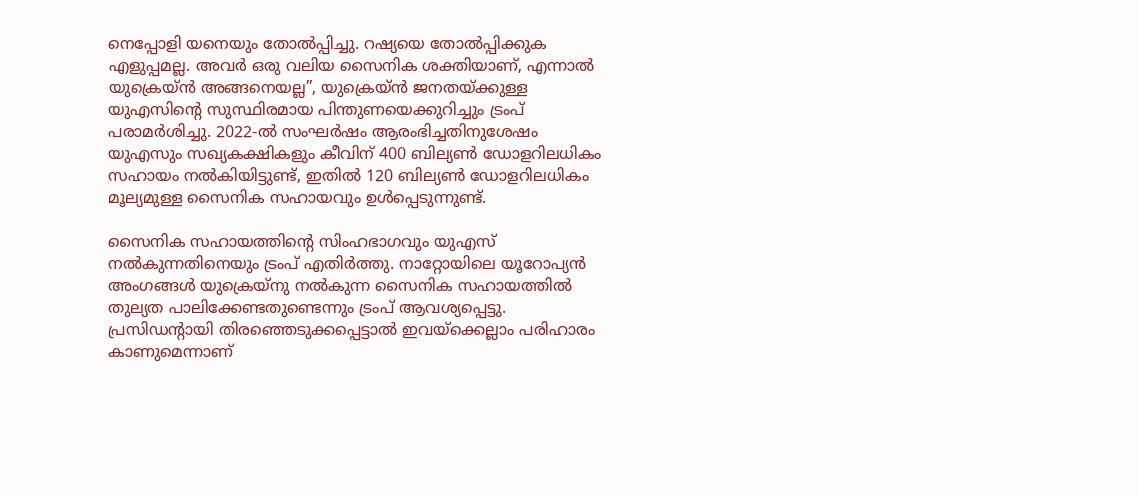നെപ്പോളി യനെയും തോല്‍പ്പിച്ചു. റഷ്യയെ തോല്‍പ്പിക്കുക എളുപ്പമല്ല. അവര്‍ ഒരു വലിയ സൈനിക ശക്തിയാണ്, എന്നാല്‍ യുക്രെയ്ന്‍ അങ്ങനെയല്ല”, യുക്രെയ്ന്‍ ജനതയ്ക്കുള്ള യുഎസിന്റെ സുസ്ഥിരമായ പിന്തുണയെക്കുറിച്ചും ട്രംപ് പരാമര്‍ശിച്ചു. 2022-ല്‍ സംഘര്‍ഷം ആരംഭിച്ചതിനുശേഷം യുഎസും സഖ്യകക്ഷികളും കീവിന് 400 ബില്യണ്‍ ഡോളറിലധികം സഹായം നല്‍കിയിട്ടുണ്ട്, ഇതില്‍ 120 ബില്യണ്‍ ഡോളറിലധികം മൂല്യമുള്ള സൈനിക സഹായവും ഉള്‍പ്പെടുന്നുണ്ട്.

സൈനിക സഹായത്തിന്റെ സിംഹഭാഗവും യുഎസ് നല്‍കുന്നതിനെയും ട്രംപ് എതിര്‍ത്തു. നാറ്റോയിലെ യൂറോപ്യന്‍ അംഗങ്ങള്‍ യുക്രെയ്നു നല്‍കുന്ന സൈനിക സഹായത്തില്‍ തുല്യത പാലിക്കേണ്ടതുണ്ടെന്നും ട്രംപ് ആവശ്യപ്പെട്ടു. പ്രസിഡന്റായി തിരഞ്ഞെടുക്കപ്പെട്ടാല്‍ ഇവയ്ക്കെല്ലാം പരിഹാരം കാണുമെന്നാണ്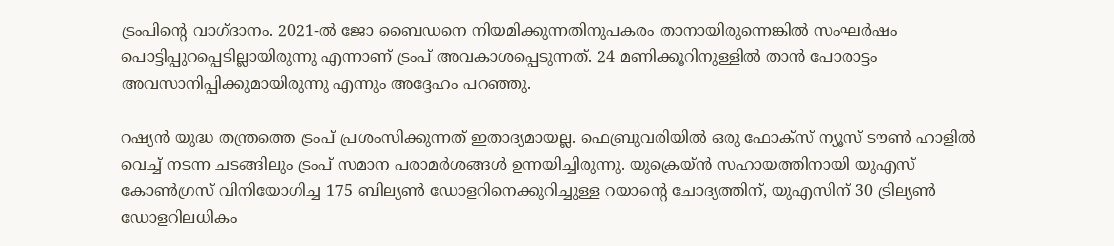ട്രംപിന്റെ വാഗ്ദാനം. 2021-ല്‍ ജോ ബൈഡനെ നിയമിക്കുന്നതിനുപകരം താനായിരുന്നെങ്കില്‍ സംഘര്‍ഷം പൊട്ടിപ്പുറപ്പെടില്ലായിരുന്നു എന്നാണ് ട്രംപ് അവകാശപ്പെടുന്നത്. 24 മണിക്കൂറിനുള്ളില്‍ താന്‍ പോരാട്ടം അവസാനിപ്പിക്കുമായിരുന്നു എന്നും അദ്ദേഹം പറഞ്ഞു.

റഷ്യന്‍ യുദ്ധ തന്ത്രത്തെ ട്രംപ് പ്രശംസിക്കുന്നത് ഇതാദ്യമായല്ല. ഫെബ്രുവരിയില്‍ ഒരു ഫോക്സ് ന്യൂസ് ടൗണ്‍ ഹാളില്‍ വെച്ച് നടന്ന ചടങ്ങിലും ട്രംപ് സമാന പരാമര്‍ശങ്ങള്‍ ഉന്നയിച്ചിരുന്നു. യുക്രെയ്ന്‍ സഹായത്തിനായി യുഎസ് കോണ്‍ഗ്രസ് വിനിയോഗിച്ച 175 ബില്യണ്‍ ഡോളറിനെക്കുറിച്ചുള്ള റയാന്റെ ചോദ്യത്തിന്, യുഎസിന് 30 ട്രില്യണ്‍ ഡോളറിലധികം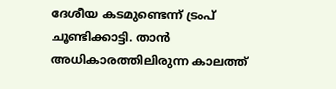ദേശീയ കടമുണ്ടെന്ന് ട്രംപ് ചൂണ്ടിക്കാട്ടി. താന്‍ അധികാരത്തിലിരുന്ന കാലത്ത്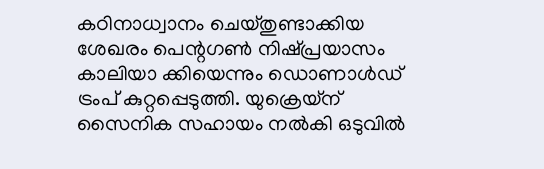കഠിനാധ്വാനം ചെയ്തുണ്ടാക്കിയ ശേഖരം പെന്റഗണ്‍ നിഷ്പ്രയാസം കാലിയാ ക്കിയെന്നും ഡൊണാള്‍ഡ് ട്രംപ് കുറ്റപ്പെടുത്തി. യുക്രെയ്‌ന് സൈനിക സഹായം നല്‍കി ഒടുവില്‍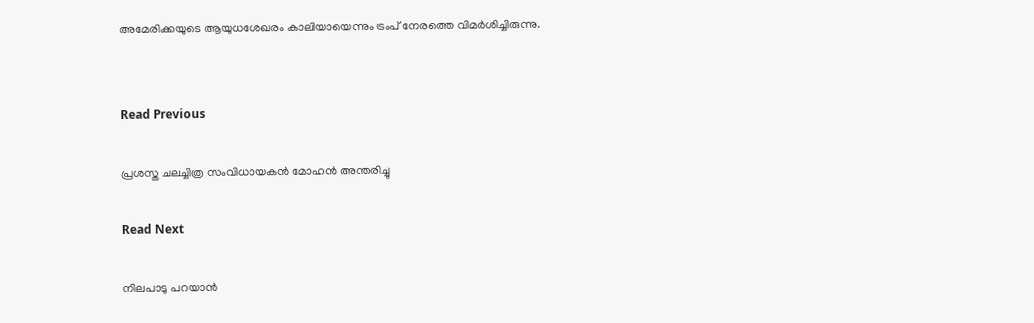അമേരിക്കയുടെ ആയുധശേഖരം കാലിയായെന്നും ട്രംപ് നേരത്തെ വിമര്‍ശിച്ചിരുന്നു.


Read Previous

പ്രശസ്ത ചലച്ചിത്ര സംവിധായകന്‍ മോഹന്‍ അന്തരിച്ചു

Read Next

നിലപാടു പറയാന്‍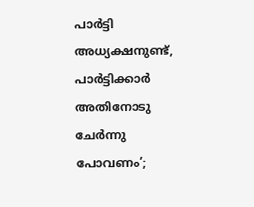പാര്‍ട്ടി അധ്യക്ഷനുണ്ട്, പാര്‍ട്ടിക്കാര്‍ അതിനോടു ചേര്‍ന്നു പോവണം’;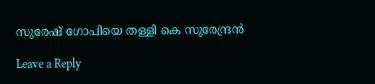സുരേഷ് ഗോപിയെ തള്ളി കെ സുരേന്ദ്രന്‍

Leave a Reply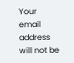Your email address will not be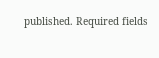published. Required fields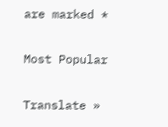are marked *

Most Popular

Translate »